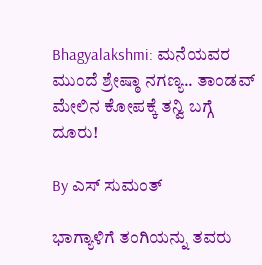Bhagyalakshmi: ಮನೆಯವರ ಮುಂದೆ ಶ್ರೇಷ್ಠಾ ನಗಣ್ಯ.. ತಾಂಡವ್ ಮೇಲಿನ ಕೋಪಕ್ಕೆ ತನ್ವಿ ಬಗ್ಗೆ ದೂರು!

By ಎಸ್ ಸುಮಂತ್

ಭಾಗ್ಯಾಳಿಗೆ ತಂಗಿಯನ್ನು ತವರು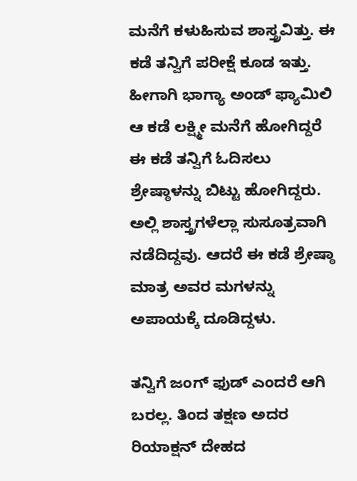ಮನೆಗೆ ಕಳುಹಿಸುವ ಶಾಸ್ತ್ರವಿತ್ತು. ಈ ಕಡೆ ತನ್ವಿಗೆ ಪರೀಕ್ಷೆ ಕೂಡ ಇತ್ತು. ಹೀಗಾಗಿ ಭಾಗ್ಯಾ ಅಂಡ್ ಫ್ಯಾಮಿಲಿ ಆ ಕಡೆ ಲಕ್ಷ್ಮೀ ಮನೆಗೆ ಹೋಗಿದ್ದರೆ ಈ ಕಡೆ ತನ್ವಿಗೆ ಓದಿಸಲು ಶ್ರೇಷ್ಠಾಳನ್ನು ಬಿಟ್ಟು ಹೋಗಿದ್ದರು. ಅಲ್ಲಿ ಶಾಸ್ತ್ರಗಳೆಲ್ಲಾ ಸುಸೂತ್ರವಾಗಿ ನಡೆದಿದ್ದವು. ಆದರೆ ಈ ಕಡೆ ಶ್ರೇಷ್ಠಾ ಮಾತ್ರ ಅವರ ಮಗಳನ್ನು ಅಪಾಯಕ್ಕೆ ದೂಡಿದ್ದಳು.

ತನ್ವಿಗೆ ಜಂಗ್ ಫುಡ್ ಎಂದರೆ ಆಗಿ ಬರಲ್ಲ. ತಿಂದ ತಕ್ಷಣ ಅದರ ರಿಯಾಕ್ಷನ್ ದೇಹದ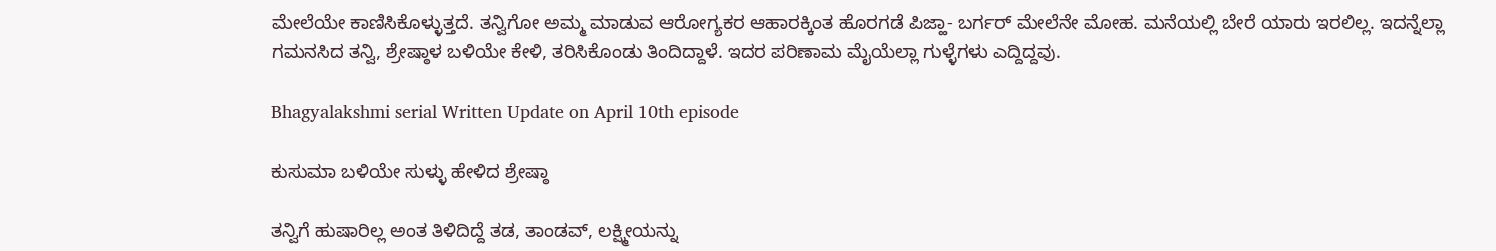ಮೇಲೆಯೇ ಕಾಣಿಸಿಕೊಳ್ಳುತ್ತದೆ. ತನ್ವಿಗೋ ಅಮ್ಮ ಮಾಡುವ ಆರೋಗ್ಯಕರ ಆಹಾರಕ್ಕಿಂತ ಹೊರಗಡೆ ಪಿಜ್ಹಾ- ಬರ್ಗರ್ ಮೇಲೆನೇ ಮೋಹ. ಮನೆಯಲ್ಲಿ ಬೇರೆ ಯಾರು ಇರಲಿಲ್ಲ. ಇದನ್ನೆಲ್ಲಾ ಗಮನಸಿದ ತನ್ವಿ, ಶ್ರೇಷ್ಠಾಳ ಬಳಿಯೇ ಕೇಳಿ, ತರಿಸಿಕೊಂಡು ತಿಂದಿದ್ದಾಳೆ. ಇದರ ಪರಿಣಾಮ ಮೈಯೆಲ್ಲಾ ಗುಳ್ಳೆಗಳು ಎದ್ದಿದ್ದವು.

Bhagyalakshmi serial Written Update on April 10th episode

ಕುಸುಮಾ ಬಳಿಯೇ ಸುಳ್ಳು ಹೇಳಿದ ಶ್ರೇಷ್ಠಾ

ತನ್ವಿಗೆ ಹುಷಾರಿಲ್ಲ ಅಂತ ತಿಳಿದಿದ್ದೆ ತಡ, ತಾಂಡವ್, ಲಕ್ಷ್ಮೀಯನ್ನು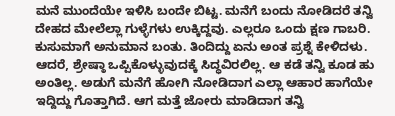ಮನೆ ಮುಂದೆಯೇ ಇಳಿಸಿ ಬಂದೇ ಬಿಟ್ಟ. ಮನೆಗೆ ಬಂದು ನೋಡಿದರೆ ತನ್ವಿ ದೇಹದ ಮೇಲೆಲ್ಲಾ ಗುಳ್ಳೆಗಳು ಉಕ್ಕಿದ್ದವು. ಎಲ್ಲರೂ ಒಂದು ಕ್ಷಣ ಗಾಬರಿ. ಕುಸುಮಾಗೆ ಅನುಮಾನ ಬಂತು. ತಿಂದಿದ್ದು ಏನು ಅಂತ ಪ್ರಶ್ನೆ ಕೇಳಿದಳು. ಆದರೆ, ಶ್ರೇಷ್ಠಾ ಒಪ್ಪಿಕೊಳ್ಳುವುದಕ್ಕೆ ಸಿದ್ಧವಿರಲಿಲ್ಲ. ಆ ಕಡೆ ತನ್ವಿ ಕೂಡ ಹು ಅಂತಿಲ್ಲ. ಅಡುಗೆ ಮನೆಗೆ ಹೋಗಿ ನೋಡಿದಾಗ ಎಲ್ಲಾ ಆಹಾರ ಹಾಗೆಯೇ ಇದ್ದಿದ್ದು ಗೊತ್ತಾಗಿದೆ. ಆಗ ಮತ್ತೆ ಜೋರು ಮಾಡಿದಾಗ ತನ್ವಿ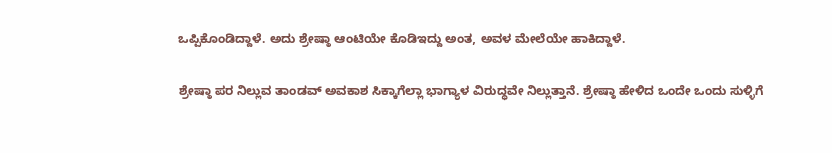ಒಪ್ಪಿಕೊಂಡಿದ್ದಾಳೆ. ಅದು ಶ್ರೇಷ್ಠಾ ಆಂಟಿಯೇ ಕೊಡಿಇದ್ದು ಅಂತ, ಅವಳ ಮೇಲೆಯೇ ಹಾಕಿದ್ದಾಳೆ.

ಶ್ರೇಷ್ಠಾ ಪರ ನಿಲ್ಲುವ ತಾಂಡವ್ ಅವಕಾಶ ಸಿಕ್ಕಾಗೆಲ್ಲಾ ಭಾಗ್ಯಾಳ ವಿರುದ್ಧವೇ ನಿಲ್ಲುತ್ತಾನೆ. ಶ್ರೇಷ್ಠಾ ಹೇಳಿದ ಒಂದೇ ಒಂದು ಸುಳ್ಳಿಗೆ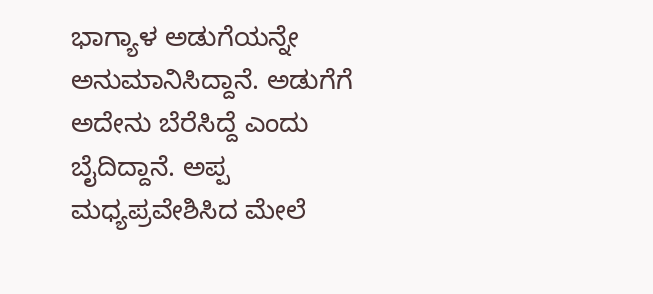ಭಾಗ್ಯಾಳ ಅಡುಗೆಯನ್ನೇ ಅನುಮಾನಿಸಿದ್ದಾನೆ. ಅಡುಗೆಗೆ ಅದೇನು ಬೆರೆಸಿದ್ದೆ ಎಂದು ಬೈದಿದ್ದಾನೆ. ಅಪ್ಪ ಮಧ್ಯಪ್ರವೇಶಿಸಿದ ಮೇಲೆ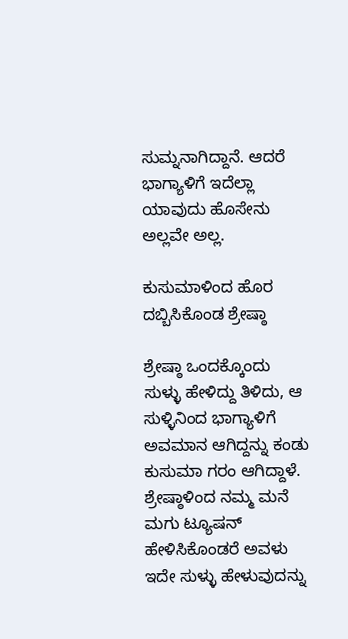ಸುಮ್ನನಾಗಿದ್ದಾನೆ. ಆದರೆ ಭಾಗ್ಯಾಳಿಗೆ ಇದೆಲ್ಲಾ ಯಾವುದು ಹೊಸೇನು ಅಲ್ಲವೇ ಅಲ್ಲ.

ಕುಸುಮಾಳಿಂದ ಹೊರ ದಬ್ಬಿಸಿಕೊಂಡ ಶ್ರೇಷ್ಠಾ

ಶ್ರೇಷ್ಠಾ ಒಂದಕ್ಕೊಂದು ಸುಳ್ಳು ಹೇಳಿದ್ದು ತಿಳಿದು, ಆ ಸುಳ್ಳಿನಿಂದ ಭಾಗ್ಯಾಳಿಗೆ ಅವಮಾನ ಆಗಿದ್ದನ್ನು ಕಂಡು ಕುಸುಮಾ ಗರಂ ಆಗಿದ್ದಾಳೆ. ಶ್ರೇಷ್ಠಾಳಿಂದ ನಮ್ಮ ಮನೆ ಮಗು ಟ್ಯೂಷನ್ ಹೇಳಿಸಿಕೊಂಡರೆ ಅವಳು ಇದೇ ಸುಳ್ಳು ಹೇಳುವುದನ್ನು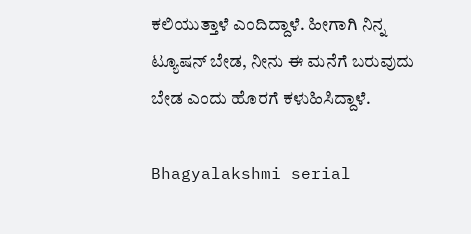ಕಲಿಯುತ್ತಾಳೆ ಎಂದಿದ್ದಾಳೆ. ಹೀಗಾಗಿ ನಿನ್ನ ಟ್ಯೂಷನ್ ಬೇಡ, ನೀನು ಈ ಮನೆಗೆ ಬರುವುದು ಬೇಡ ಎಂದು ಹೊರಗೆ ಕಳುಹಿಸಿದ್ದಾಳೆ.

Bhagyalakshmi serial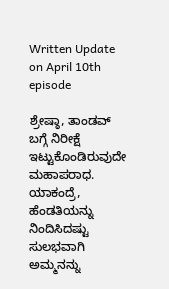Written Update on April 10th episode

ಶ್ರೇಷ್ಠಾ, ತಾಂಡವ್ ಬಗ್ಗೆ ನಿರೀಕ್ಷೆ ಇಟ್ಟುಕೊಂಡಿರುವುದೇ ಮಹಾಪರಾಧ. ಯಾಕಂದ್ರೆ, ಹೆಂಡತಿಯನ್ನು ನಿಂದಿಸಿದಷ್ಟು ಸುಲಭವಾಗಿ ಅಮ್ಮನನ್ನು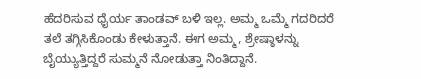ಹೆದರಿಸುವ ಧೈರ್ಯ ತಾಂಡವ್ ಬಳಿ ಇಲ್ಲ. ಅಮ್ಮ ಒಮ್ಮೆ ಗದರಿದರೆ ತಲೆ ತಗ್ಗಿಸಿಕೊಂಡು ಕೇಳುತ್ತಾನೆ. ಈಗ ಅಮ್ಮ, ಶ್ರೇಷ್ಠಾಳನ್ನು ಬೈಯ್ಯುತ್ತಿದ್ದರೆ ಸುಮ್ಮನೆ ನೋಡುತ್ತಾ ನಿಂತಿದ್ದಾನೆ.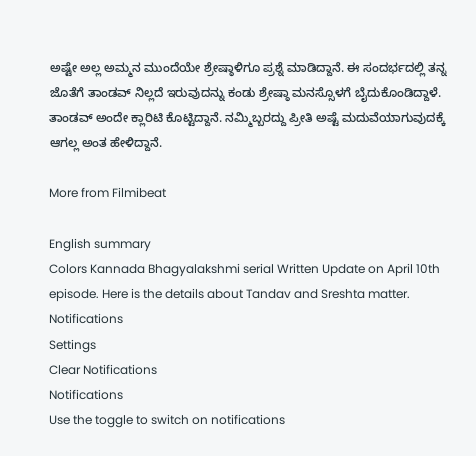ಅಷ್ಟೇ ಅಲ್ಲ ಅಮ್ಮನ ಮುಂದೆಯೇ ಶ್ರೇಷ್ಠಾಳಿಗೂ ಪ್ರಶ್ನೆ ಮಾಡಿದ್ದಾನೆ. ಈ ಸಂದರ್ಭದಲ್ಲಿ ತನ್ನ ಜೊತೆಗೆ ತಾಂಡವ್ ನಿಲ್ಲದೆ ಇರುವುದನ್ನು ಕಂಡು ಶ್ರೇಷ್ಠಾ ಮನಸ್ಸೊಳಗೆ ಬೈದುಕೊಂಡಿದ್ದಾಳೆ. ತಾಂಡವ್ ಅಂದೇ ಕ್ಲಾರಿಟಿ ಕೊಟ್ಟಿದ್ದಾನೆ. ನಮ್ಮಿಬ್ಬರದ್ದು ಪ್ರೀತಿ ಅಷ್ಟೆ ಮದುವೆಯಾಗುವುದಕ್ಕೆ ಆಗಲ್ಲ ಅಂತ ಹೇಳಿದ್ದಾನೆ.

More from Filmibeat

English summary
Colors Kannada Bhagyalakshmi serial Written Update on April 10th episode. Here is the details about Tandav and Sreshta matter.
Notifications
Settings
Clear Notifications
Notifications
Use the toggle to switch on notifications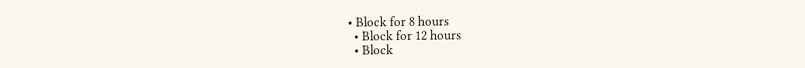• Block for 8 hours
  • Block for 12 hours
  • Block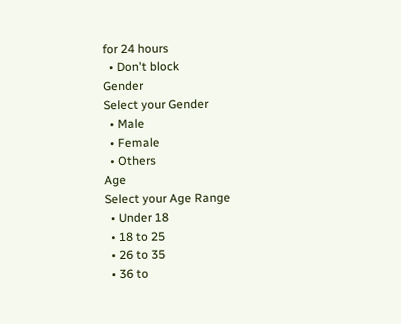for 24 hours
  • Don't block
Gender
Select your Gender
  • Male
  • Female
  • Others
Age
Select your Age Range
  • Under 18
  • 18 to 25
  • 26 to 35
  • 36 to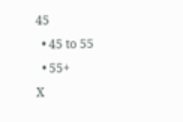45
  • 45 to 55
  • 55+
X